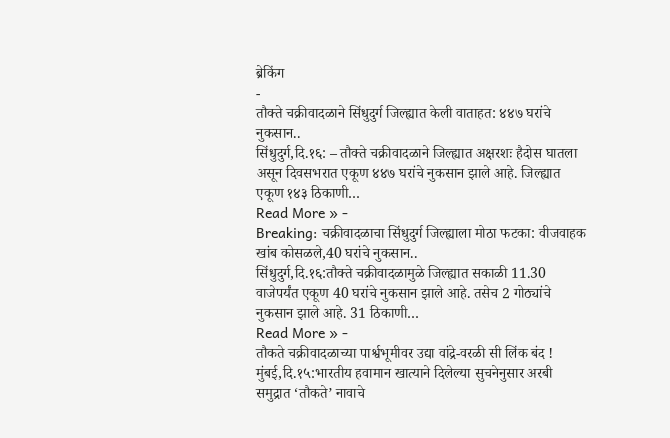ब्रेकिंग
-
तौक्ते चक्रीवादळाने सिंधुदुर्ग जिल्ह्यात केली वाताहत: ४४७ घरांचे नुकसान..
सिंधुदुर्ग,दि.१६: – तौक्ते चक्रीवादळाने जिल्ह्यात अक्षरशः हैदोस घातला असून दिवसभरात एकूण ४४७ घरांचे नुकसान झाले आहे. जिल्ह्यात एकूण १४३ ठिकाणी…
Read More » -
Breaking: चक्रीवादळाचा सिंधुदुर्ग जिल्ह्याला मोठा फटका: वीजवाहक खांब कोसळले,40 घरांचे नुकसान..
सिंधुदुर्ग,दि.१६:तौक्ते चक्रीवादळामुळे जिल्ह्यात सकाळी 11.30 वाजेपर्यंत एकूण 40 घरांचे नुकसान झाले आहे. तसेच 2 गोठ्यांचे नुकसान झाले आहे. 31 ठिकाणी…
Read More » -
तौकते चक्रीवादळाच्या पार्श्वभूमीवर उद्या वांद्रे-वरळी सी लिंक बंद !
मुंबई,दि.१५:भारतीय हवामान खात्याने दिलेल्या सुचनेनुसार अरबी समुद्रात ‘तौकते’ नावाचे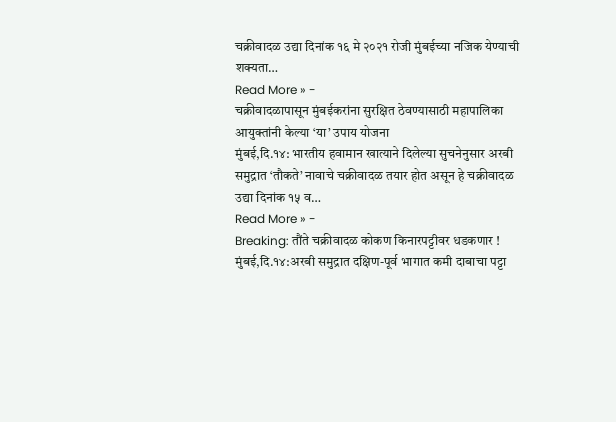चक्रीवादळ उद्या दिनांक १६ मे २०२१ रोजी मुंबईच्या नजिक येण्याची शक्यता…
Read More » -
चक्रीवादळापासून मुंबईकरांना सुरक्षित ठेवण्यासाठी महापालिका आयुक्तांनी केल्या ‘या’ उपाय योजना
मुंबई,दि.१४: भारतीय हवामान खात्याने दिलेल्या सुचनेनुसार अरबी समुद्रात ‘तौकते’ नावाचे चक्रीवादळ तयार होत असून हे चक्रीवादळ उद्या दिनांक १५ व…
Read More » -
Breaking: तौंते चक्रीवादळ कोकण किनारपट्टीवर धडकणार !
मुंबई,दि.१४:अरबी समुद्रात दक्षिण-पूर्व भागात कमी दाबाचा पट्टा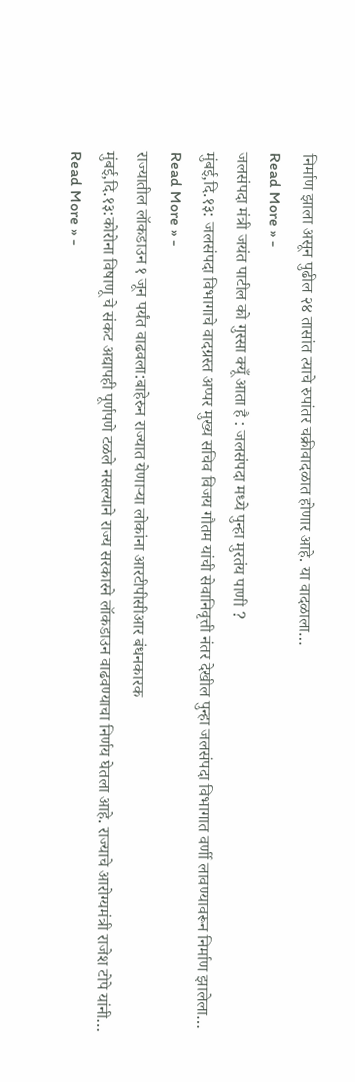निर्माण झाला असून पुढील २४ तासांत त्याचे रुपांतर चक्रीवादळात होणार आहे. या वादळाला…
Read More » -
जलसंपदा मंत्री जयंत पाटील को गुस्सा क्यूँ आता है : जलसंपदा मध्ये पुन्हा मुरतंय पाणी ?
मुंबई,दि.१३: जलसंपदा विभागाचे वादग्रस्त अप्पर मुख्य सचिव विजय गौतम यांची सेवानिवृत्ती नंतर देखील पुन्हा जलसंपदा विभागात वर्णी लावण्यावरून निर्माण झालेला…
Read More » -
राज्यातील लॉकडाउन १ जून पर्यंत वाढवला:बाहेरुन राज्यात येणाऱ्या लोकांना आरटीपीसीआर बंधनकारक
मुंबई,दि.१३:कोरोना विषाणू चे संकट अद्यापही पूर्णपणे टळले नसल्याने राज्य सरकारने लॉकडाउन वाढवण्याचा निर्णय घेतला आहे. राज्याचे आरोग्यमंत्री राजेश टोपे यांनी…
Read More » -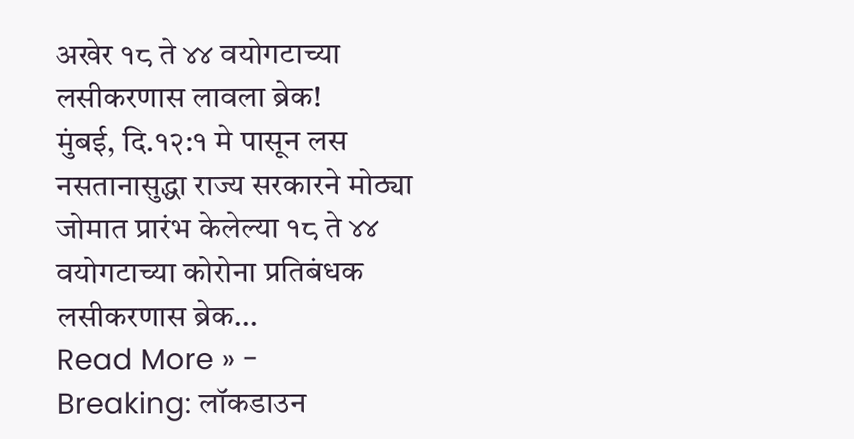अखेर १८ ते ४४ वयोगटाच्या लसीकरणास लावला ब्रेक!
मुंबई, दि.१२:१ मे पासून लस नसतानासुद्धा राज्य सरकारने मोठ्या जोमात प्रारंभ केलेल्या १८ ते ४४ वयोगटाच्या कोरोना प्रतिबंधक लसीकरणास ब्रेक…
Read More » -
Breaking: लॉकडाउन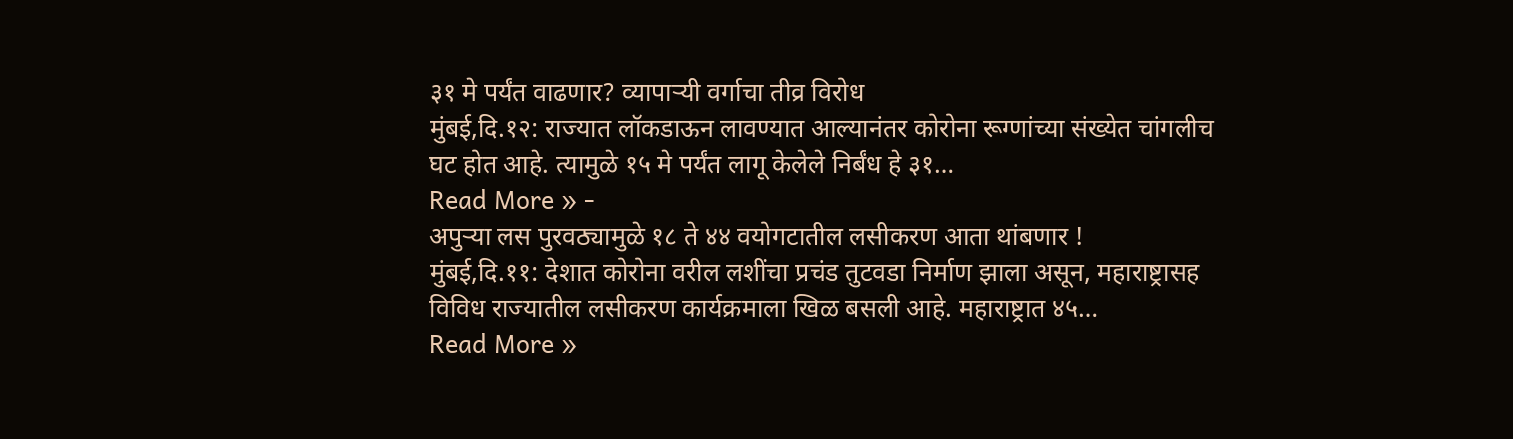३१ मे पर्यंत वाढणार? व्यापाऱ्यी वर्गाचा तीव्र विरोध
मुंबई,दि.१२: राज्यात लॉकडाऊन लावण्यात आल्यानंतर कोरोना रूग्णांच्या संख्येत चांगलीच घट होत आहे. त्यामुळे १५ मे पर्यंत लागू केलेले निर्बंध हे ३१…
Read More » -
अपुऱ्या लस पुरवठ्यामुळे १८ ते ४४ वयोगटातील लसीकरण आता थांबणार !
मुंबई,दि.११: देशात कोरोना वरील लशींचा प्रचंड तुटवडा निर्माण झाला असून, महाराष्ट्रासह विविध राज्यातील लसीकरण कार्यक्रमाला खिळ बसली आहे. महाराष्ट्रात ४५…
Read More »